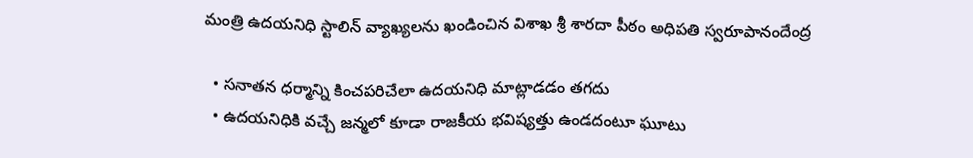మంత్రి ఉదయనిధి స్టాలిన్‌ ‌వ్యాఖ్యలను ఖండించిన విశాఖ శ్రీ శారదా పీఠం అధిపతి స్వరూపానందేంద్ర

  • సనాతన ధర్మాన్ని కించపరిచేలా ఉదయనిధి మాట్లాడడం తగదు
  • ఉదయనిధికి వచ్చే జన్మలో కూడా రాజకీయ భవిష్యత్తు ఉండదంటూ ఘూటు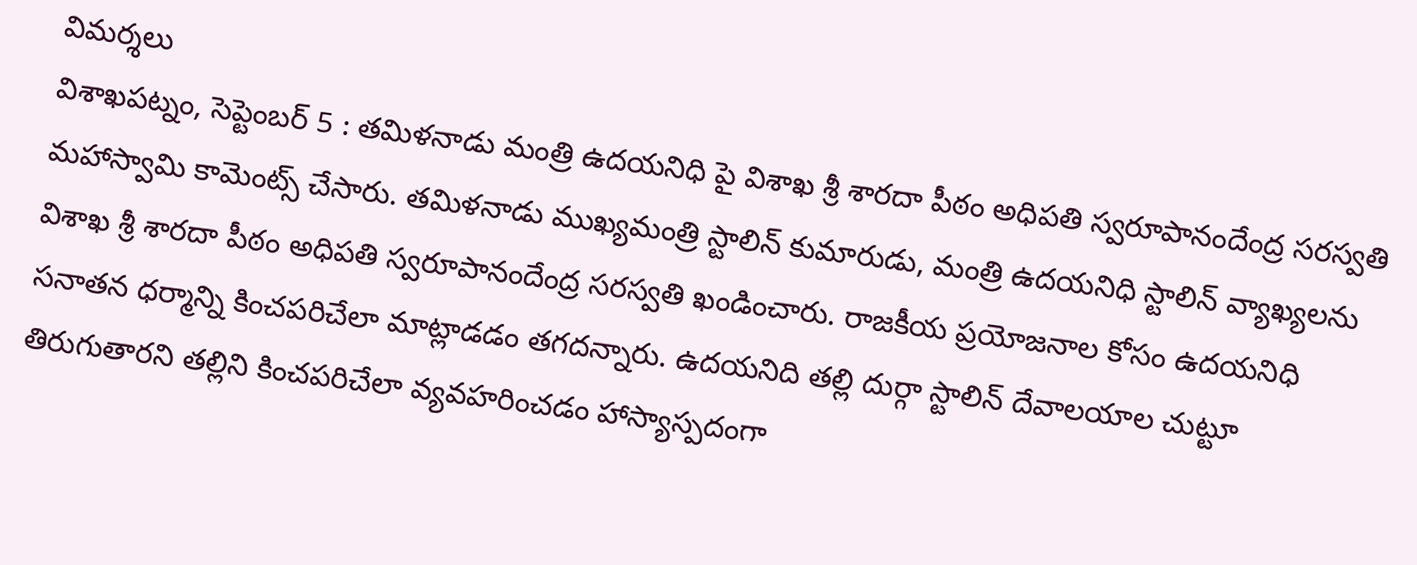విమర్శలు
విశాఖపట్నం, సెప్టెంబర్‌ 5 : తమిళనాడు మంత్రి ఉదయనిధి పై విశాఖ శ్రీ శారదా పీఠం అధిపతి స్వరూపానందేంద్ర సరస్వతి మహాస్వామి కామెంట్స్ ‌చేసారు. తమిళనాడు ముఖ్యమంత్రి స్టాలిన్‌ ‌కుమారుడు, మంత్రి ఉదయనిధి స్టాలిన్‌ ‌వ్యాఖ్యలను విశాఖ శ్రీ శారదా పీఠం అధిపతి స్వరూపానందేంద్ర సరస్వతి ఖండించారు. రాజకీయ ప్రయోజనాల కోసం ఉదయనిధి సనాతన ధర్మాన్ని కించపరిచేలా మాట్లాడడం తగదన్నారు. ఉదయనిది తల్లి దుర్గా స్టాలిన్‌ ‌దేవాలయాల చుట్టూ తిరుగుతారని తల్లిని కించపరిచేలా వ్యవహరించడం హాస్యాస్పదంగా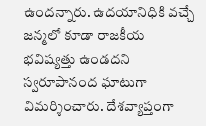ఉందన్నారు. ఉదయానిధికి వచ్చే జన్మలో కూడా రాజకీయ భవిష్యత్తు ఉండదని స్వరూపానంద ఘాటుగా విమర్శించారు. దేశవ్యాప్తంగా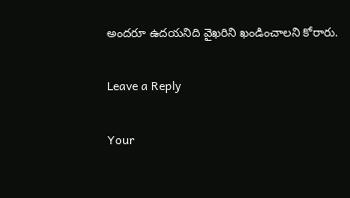అందరూ ఉదయనిది వైఖరిని ఖండించాలని కోరారు.

Leave a Reply

Your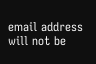email address will not be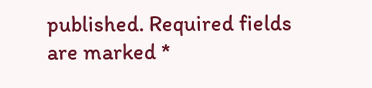published. Required fields are marked *